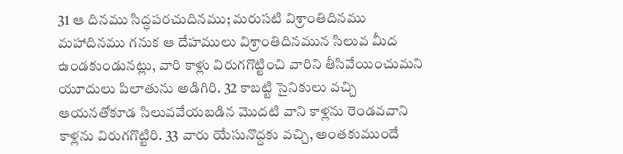31 ఆ దినము సిద్ధపరచుదినము; మరుసటి విశ్రాంతిదినము మహాదినము గనుక ఆ దేహములు విశ్రాంతిదినమున సిలువ మీద ఉండకుండునట్లు, వారి కాళ్లు విరుగగొట్టించి వారిని తీసివేయించుమని యూదులు పిలాతును అడిగిరి. 32 కాబట్టి సైనికులు వచ్చి ఆయనతోకూడ సిలువవేయబడిన మొదటి వాని కాళ్లను రెండవవాని కాళ్లను విరుగగొట్టిరి. 33 వారు యేసునొద్దకు వచ్చి, అంతకుముందే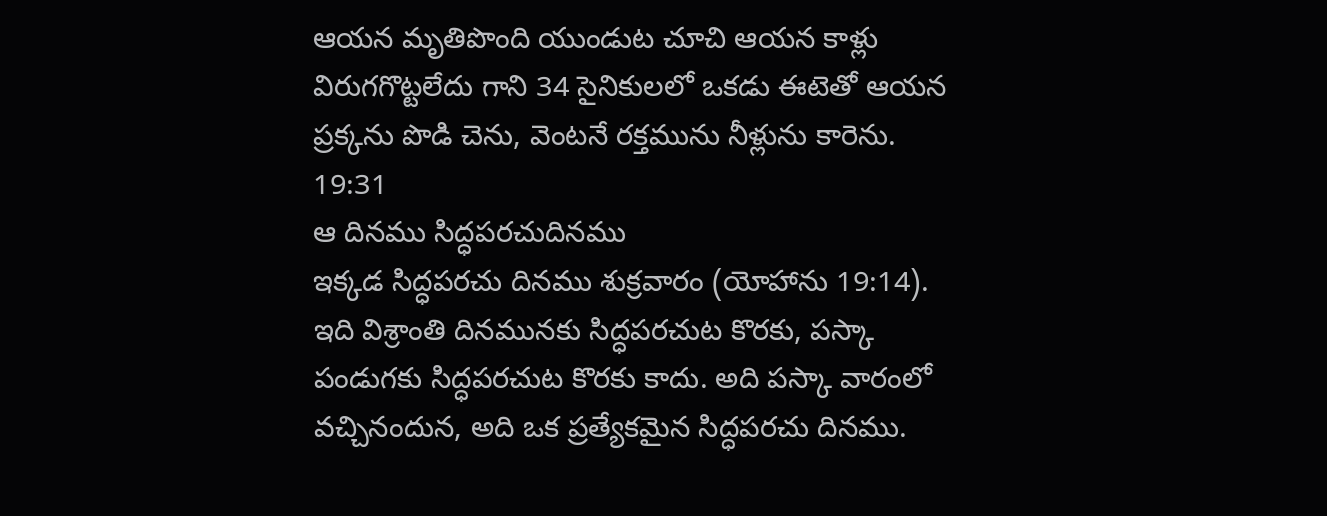ఆయన మృతిపొంది యుండుట చూచి ఆయన కాళ్లు విరుగగొట్టలేదు గాని 34 సైనికులలో ఒకడు ఈటెతో ఆయన ప్రక్కను పొడి చెను, వెంటనే రక్తమును నీళ్లును కారెను.
19:31
ఆ దినము సిద్ధపరచుదినము
ఇక్కడ సిద్ధపరచు దినము శుక్రవారం (యోహాను 19:14). ఇది విశ్రాంతి దినమునకు సిద్ధపరచుట కొరకు, పస్కా పండుగకు సిద్ధపరచుట కొరకు కాదు. అది పస్కా వారంలో వచ్చినందున, అది ఒక ప్రత్యేకమైన సిద్ధపరచు దినము.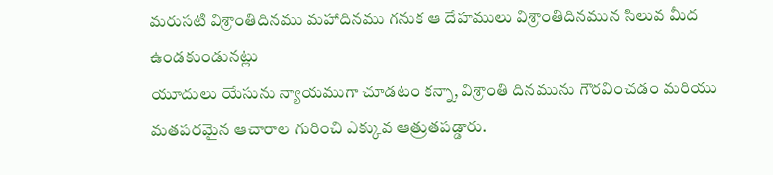మరుసటి విశ్రాంతిదినము మహాదినము గనుక ఆ దేహములు విశ్రాంతిదినమున సిలువ మీద ఉండకుండునట్లు
యూదులు యేసును న్యాయముగా చూడటం కన్నా, విశ్రాంతి దినమును గౌరవించడం మరియు మతపరమైన ఆచారాల గురించి ఎక్కువ ఆత్రుతపడ్డారు.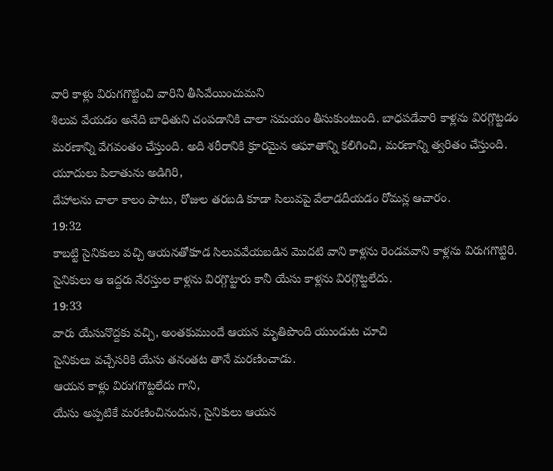వారి కాళ్లు విరుగగొట్టించి వారిని తీసివేయించుమని
శిలువ వేయడం అనేది బాధితుని చంపడానికి చాలా సమయం తీసుకుంటుంది. బాధపడేవారి కాళ్లను విరగ్గొట్టడం మరణాన్ని వేగవంతం చేస్తుంది. అది శరీరానికి క్రూరమైన ఆఘాతాన్ని కలిగించి, మరణాన్ని త్వరితం చేస్తుంది.
యూదులు పిలాతును అడిగిరి,
దేహాలను చాలా కాలం పాటు, రోజుల తరబడి కూడా సిలువపై వేలాడదీయడం రోమన్ల ఆచారం.
19:32
కాబట్టి సైనికులు వచ్చి ఆయనతోకూడ సిలువవేయబడిన మొదటి వాని కాళ్లను రెండవవాని కాళ్లను విరుగగొట్టిరి.
సైనికులు ఆ ఇద్దరు నేరస్తుల కాళ్లను విరగ్గొట్టారు కానీ యేసు కాళ్లను విరగ్గొట్టలేదు.
19:33
వారు యేసునొద్దకు వచ్చి, అంతకుముందే ఆయన మృతిపొంది యుండుట చూచి
సైనికులు వచ్చేసరికి యేసు తనంతట తానే మరణించాడు.
ఆయన కాళ్లు విరుగగొట్టలేదు గాని,
యేసు అప్పటికే మరణించినందున, సైనికులు ఆయన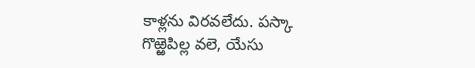కాళ్లను విరవలేదు. పస్కా గొఱ్ఱెపిల్ల వలె, యేసు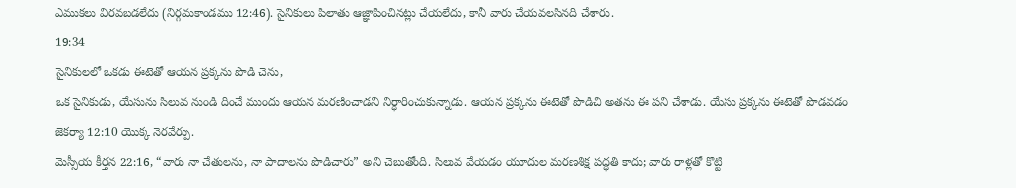ఎముకలు విరవబడలేదు (నిర్గమకాండము 12:46). సైనికులు పిలాతు ఆజ్ఞాపించినట్లు చేయలేదు, కానీ వారు చేయవలసినది చేశారు.
19:34
సైనికులలో ఒకడు ఈటెతో ఆయన ప్రక్కను పొడి చెను,
ఒక సైనికుడు, యేసును సిలువ నుండి దించే ముందు ఆయన మరణించాడని నిర్ధారించుకున్నాడు. ఆయన ప్రక్కను ఈటెతో పొడిచి అతను ఈ పని చేశాడు. యేసు ప్రక్కను ఈటెతో పొడవడం జెకర్యా 12:10 యొక్క నెరవేర్పు.
మెస్సీయ కీర్తన 22:16, “వారు నా చేతులను, నా పాదాలను పొడిచారు” అని చెబుతోంది. సిలువ వేయడం యూదుల మరణశిక్ష పద్ధతి కాదు; వారు రాళ్లతో కొట్టి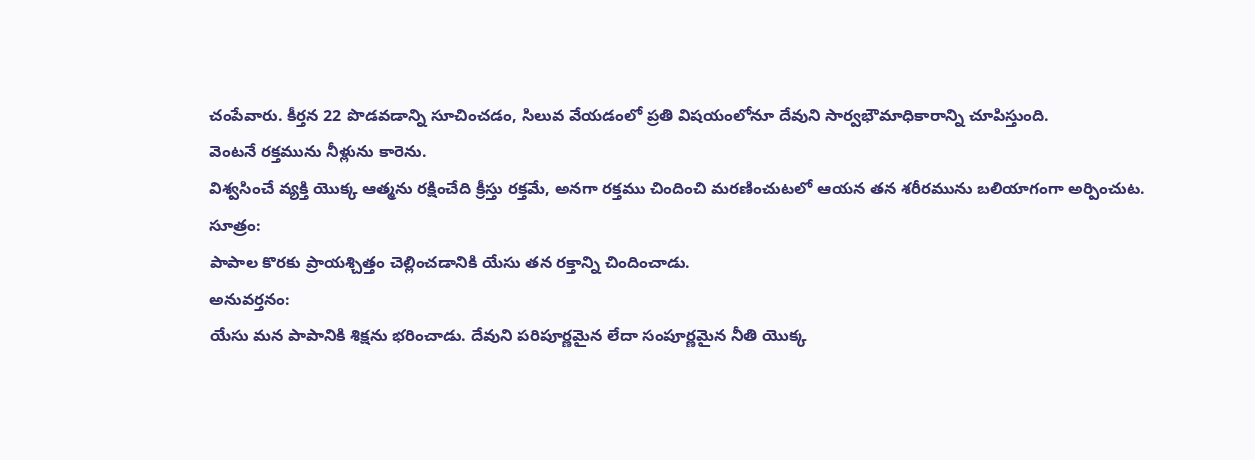చంపేవారు. కీర్తన 22 పొడవడాన్ని సూచించడం, సిలువ వేయడంలో ప్రతి విషయంలోనూ దేవుని సార్వభౌమాధికారాన్ని చూపిస్తుంది.
వెంటనే రక్తమును నీళ్లును కారెను.
విశ్వసించే వ్యక్తి యొక్క ఆత్మను రక్షించేది క్రీస్తు రక్తమే, అనగా రక్తము చిందించి మరణించుటలో ఆయన తన శరీరమును బలియాగంగా అర్పించుట.
సూత్రం:
పాపాల కొరకు ప్రాయశ్చిత్తం చెల్లించడానికి యేసు తన రక్తాన్ని చిందించాడు.
అనువర్తనం:
యేసు మన పాపానికి శిక్షను భరించాడు. దేవుని పరిపూర్ణమైన లేదా సంపూర్ణమైన నీతి యొక్క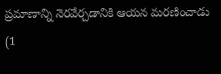ప్రమాణాన్ని నెరవేర్చడానికి ఆయన మరణించాడు (1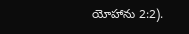యోహాను 2:2).